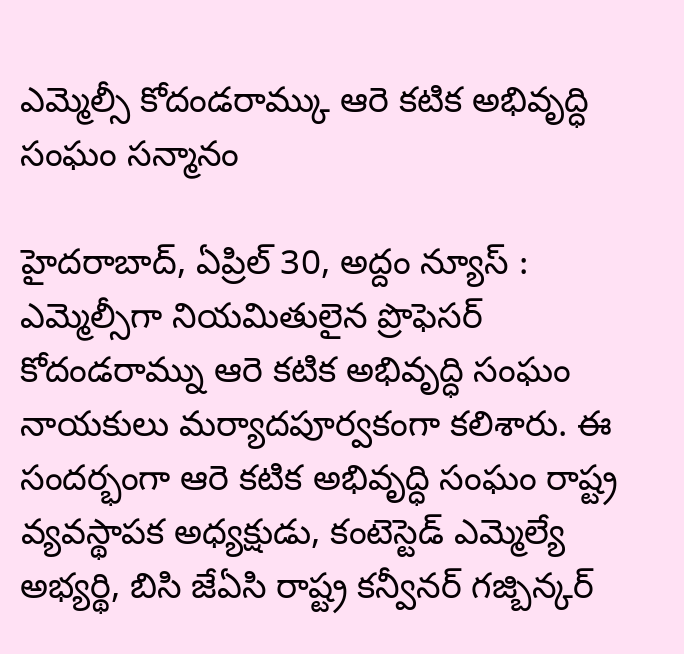ఎమ్మెల్సీ కోదండరామ్కు ఆరె కటిక అభివృద్ధి సంఘం సన్మానం

హైదరాబాద్, ఏప్రిల్ 30, అద్దం న్యూస్ : ఎమ్మెల్సీగా నియమితులైన ప్రొఫెసర్ కోదండరామ్ను ఆరె కటిక అభివృద్ధి సంఘం నాయకులు మర్యాదపూర్వకంగా కలిశారు. ఈ సందర్భంగా ఆరె కటిక అభివృద్ధి సంఘం రాష్ట్ర వ్యవస్థాపక అధ్యక్షుడు, కంటెస్టెడ్ ఎమ్మెల్యే అభ్యర్థి, బిసి జేఏసి రాష్ట్ర కన్వీనర్ గజ్బిన్కర్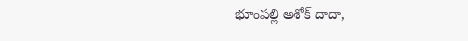భూంపల్లి అశోక్ దాదా,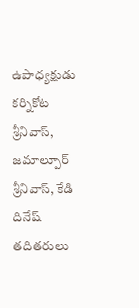ఉపాధ్యక్షుడు కర్నికోట శ్రీనివాస్, జమాల్పూర్ శ్రీనివాస్, కేడి దినేష్ తదితరులు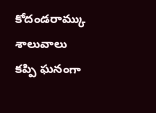కోదండరామ్కు శాలువాలు కప్పి ఘనంగా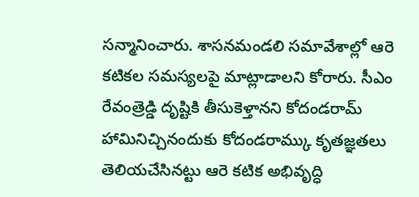సన్మానించారు. శాసనమండలి సమావేశాల్లో ఆరె కటికల సమస్యలపై మాట్లాడాలని కోరారు. సీఎం రేవంత్రెడ్డి దృష్టికి తీసుకెళ్తానని కోదండరామ్ హామినిచ్చినందుకు కోదండరామ్కు కృతజ్ఞతలు తెలియచేసినట్టు ఆరె కటిక అభివృద్ధి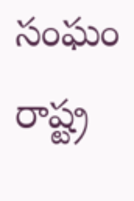సంఘం రాష్ట్ర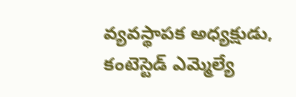వ్యవస్థాపక అధ్యక్షుడు, కంటెస్టెడ్ ఎమ్మెల్యే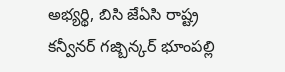అభ్యర్థి, బిసి జేఏసి రాష్ట్ర కన్వీనర్ గజ్బిన్కర్ భూంపల్లి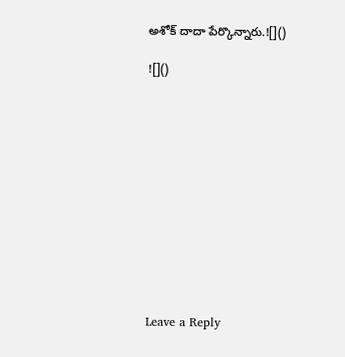అశోక్ దాదా పేర్కొన్నారు.![]()

![]()












Leave a Reply